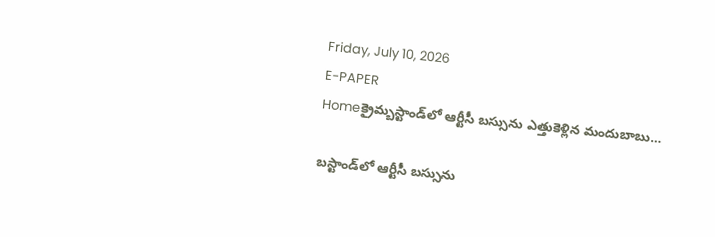Friday, July 10, 2026
E-PAPER
Homeక్రైమ్బస్టాండ్‌లో ఆర్టీసీ బస్సును ఎత్తుకెళ్లిన మందుబాబు…

బస్టాండ్‌లో ఆర్టీసీ బస్సును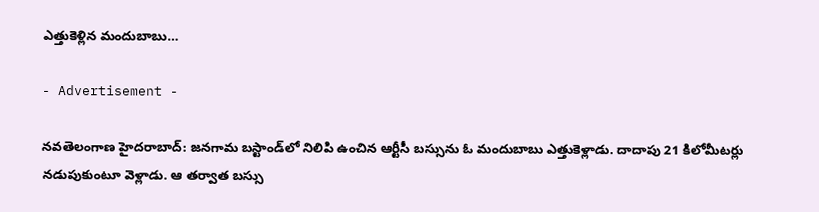ఎత్తుకెళ్లిన మందుబాబు…

- Advertisement -

నవతెలంగాణ హైదరాబాద్: జనగామ బస్టాండ్‌లో నిలిపి ఉంచిన ఆర్టీసీ బస్సును ఓ మందుబాబు ఎత్తుకెళ్లాడు. దాదాపు 21 కిలోమీటర్లు నడుపుకుంటూ వెళ్లాడు. ఆ తర్వాత బస్సు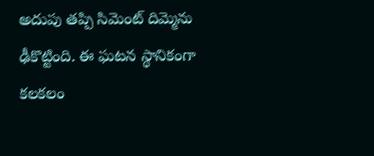అదుపు తప్పి సిమెంట్ దిమ్మెను ఢీకొట్టింది. ఈ ఘటన స్థానికంగా కలకలం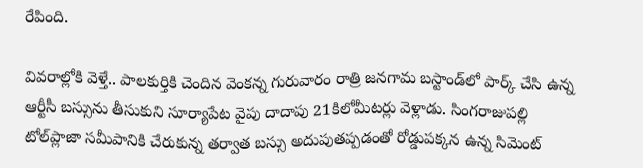రేపింది.

వివరాల్లోకి వెళ్తే.. పాలకుర్తికి చెందిన వెంకన్న గురువారం రాత్రి జనగామ బస్టాండ్‌లో పార్క్ చేసి ఉన్న ఆర్టీసీ బస్సును తీసుకుని సూర్యాపేట వైపు దాదాపు 21కిలోమీటర్లు వెళ్లాడు. సింగరాజుపల్లి టోల్‌ప్లాజా సమీపానికి చేరుకున్న తర్వాత బస్సు అదుపుతప్పడంతో రోడ్డుపక్కన ఉన్న సిమెంట్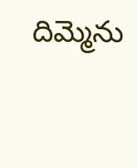దిమ్మెను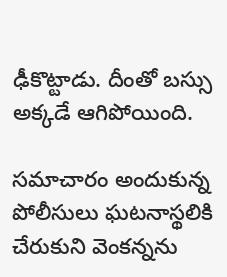ఢీకొట్టాడు. దీంతో బస్సు అక్కడే ఆగిపోయింది.

సమాచారం అందుకున్న పోలీసులు ఘటనాస్థలికి చేరుకుని వెంకన్నను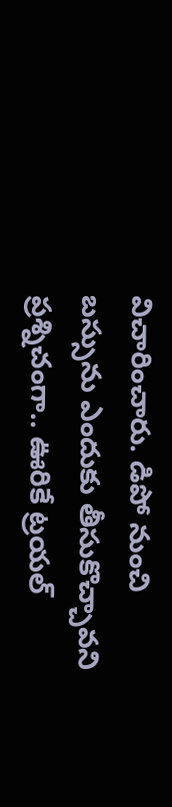విచారించారు. డిపో నుంచి బస్సును ఎందుకు తీసుకొచ్చావని ప్రశ్నిచంగా.. ఊరికే ట్రయల్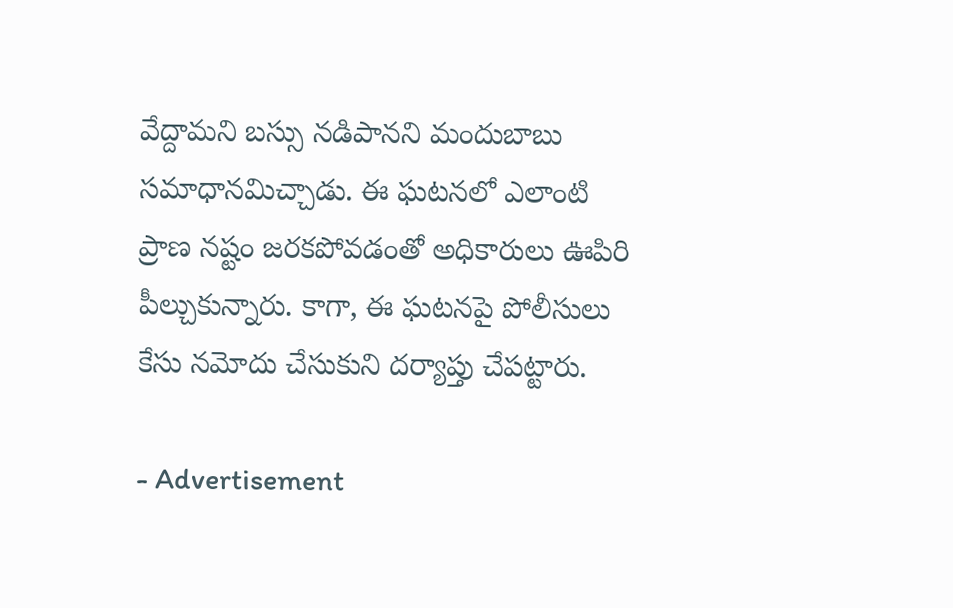వేద్దామని బస్సు నడిపానని మందుబాబు సమాధానమిచ్చాడు. ఈ ఘటనలో ఎలాంటి ప్రాణ నష్టం జరకపోవడంతో అధికారులు ఊపిరి పీల్చుకున్నారు. కాగా, ఈ ఘటనపై పోలీసులు కేసు నమోదు చేసుకుని దర్యాప్తు చేపట్టారు.

- Advertisement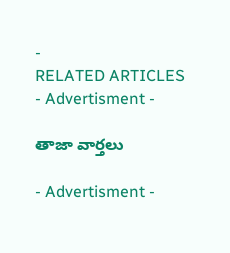-
RELATED ARTICLES
- Advertisment -

తాజా వార్తలు

- Advertisment -